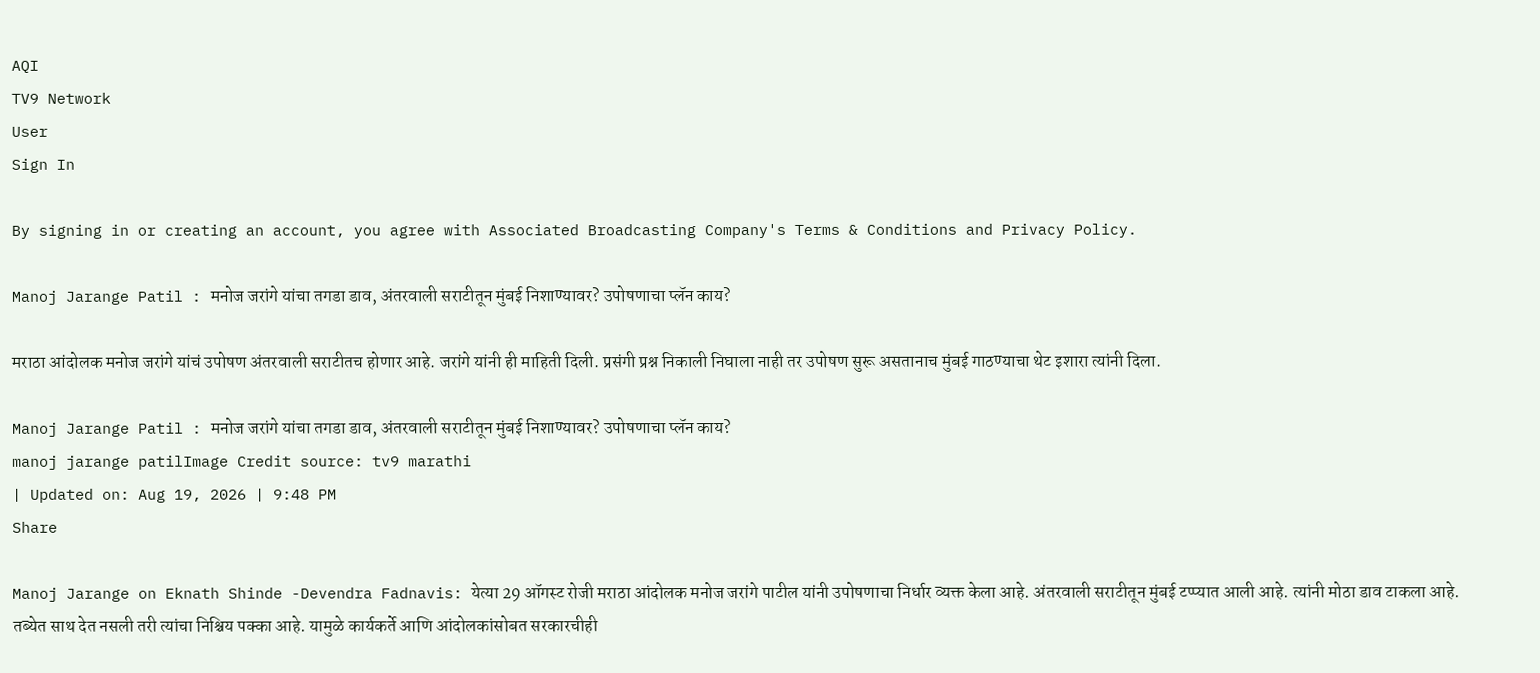AQI
TV9 Network
User
Sign In

By signing in or creating an account, you agree with Associated Broadcasting Company's Terms & Conditions and Privacy Policy.

Manoj Jarange Patil : मनोज जरांगे यांचा तगडा डाव, अंतरवाली सराटीतून मुंबई निशाण्यावर? उपोषणाचा प्लॅन काय?

मराठा आंदोलक मनोज जरांगे यांचं उपोषण अंतरवाली सराटीतच होणार आहे. जरांगे यांनी ही माहिती दिली. प्रसंगी प्रश्न निकाली निघाला नाही तर उपोषण सुरू असतानाच मुंबई गाठण्याचा थेट इशारा त्यांनी दिला.

Manoj Jarange Patil : मनोज जरांगे यांचा तगडा डाव, अंतरवाली सराटीतून मुंबई निशाण्यावर? उपोषणाचा प्लॅन काय?
manoj jarange patilImage Credit source: tv9 marathi
| Updated on: Aug 19, 2026 | 9:48 PM
Share

Manoj Jarange on Eknath Shinde -Devendra Fadnavis: येत्या 29 ऑगस्ट रोजी मराठा आंदोलक मनोज जरांगे पाटील यांनी उपोषणाचा निर्धार व्यक्त केला आहे. अंतरवाली सराटीतून मुंबई टप्प्यात आली आहे. त्यांनी मोठा डाव टाकला आहे. तब्येत साथ देत नसली तरी त्यांचा निश्चिय पक्का आहे. यामुळे कार्यकर्ते आणि आंदोलकांसोबत सरकारचीही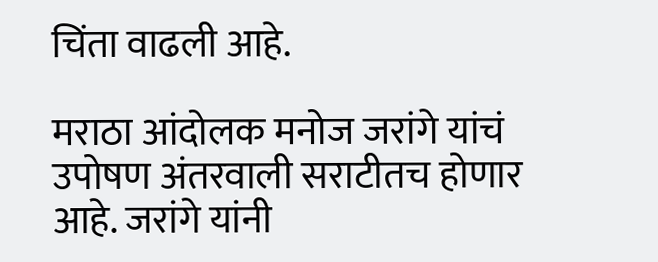चिंता वाढली आहे.

मराठा आंदोलक मनोज जरांगे यांचं उपोषण अंतरवाली सराटीतच होणार आहे. जरांगे यांनी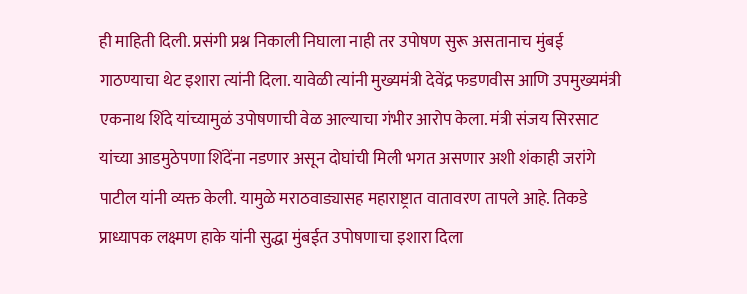ही माहिती दिली. प्रसंगी प्रश्न निकाली निघाला नाही तर उपोषण सुरू असतानाच मुंबई गाठण्याचा थेट इशारा त्यांनी दिला. यावेळी त्यांनी मुख्यमंत्री देवेंद्र फडणवीस आणि उपमुख्यमंत्री एकनाथ शिंदे यांच्यामुळं उपोषणाची वेळ आल्याचा गंभीर आरोप केला. मंत्री संजय सिरसाट यांच्या आडमुठेपणा शिंदेंना नडणार असून दोघांची मिली भगत असणार अशी शंकाही जरांगे पाटील यांनी व्यक्त केली. यामुळे मराठवाड्यासह महाराष्ट्रात वातावरण तापले आहे. तिकडे प्राध्यापक लक्ष्मण हाके यांनी सुद्धा मुंबईत उपोषणाचा इशारा दिला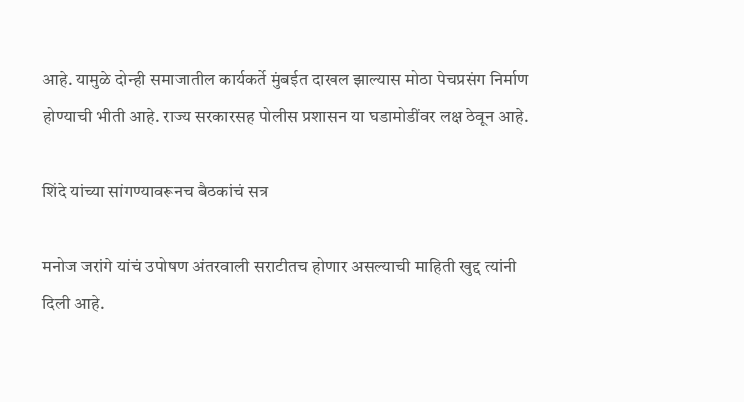आहे. यामुळे दोन्ही समाजातील कार्यकर्ते मुंबईत दाखल झाल्यास मोठा पेचप्रसंग निर्माण होण्याची भीती आहे. राज्य सरकारसह पोलीस प्रशासन या घडामोडींवर लक्ष ठेवून आहे.

शिंदे यांच्या सांगण्यावरूनच बैठकांचं सत्र

मनोज जरांगे यांचं उपोषण अंतरवाली सराटीतच होणार असल्याची माहिती खुद्द त्यांनी दिली आहे.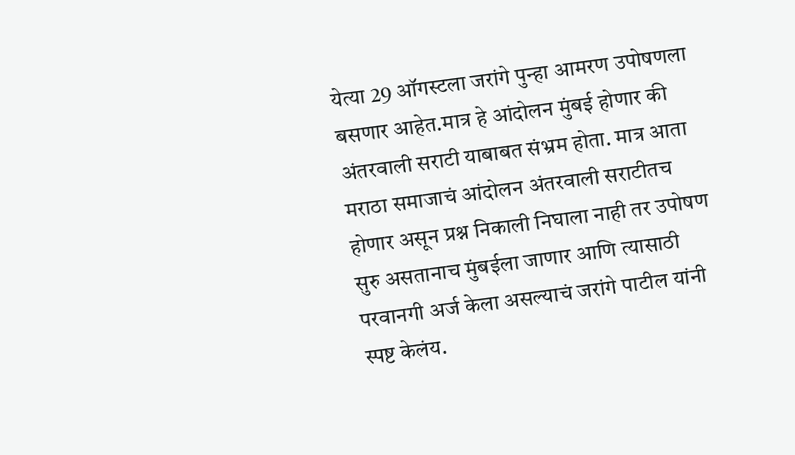येत्या 29 ऑगस्टला जरांगे पुन्हा आमरण उपोषणला बसणार आहेत.मात्र हे आंदोलन मुंबई होणार की अंतरवाली सराटी याबाबत संभ्रम होता. मात्र आता मराठा समाजाचं आंदोलन अंतरवाली सराटीतच होणार असून प्रश्न निकाली निघाला नाही तर उपोषण सुरु असतानाच मुंबईला जाणार आणि त्यासाठी परवानगी अर्ज केला असल्याचं जरांगे पाटील यांनी स्पष्ट केलंय.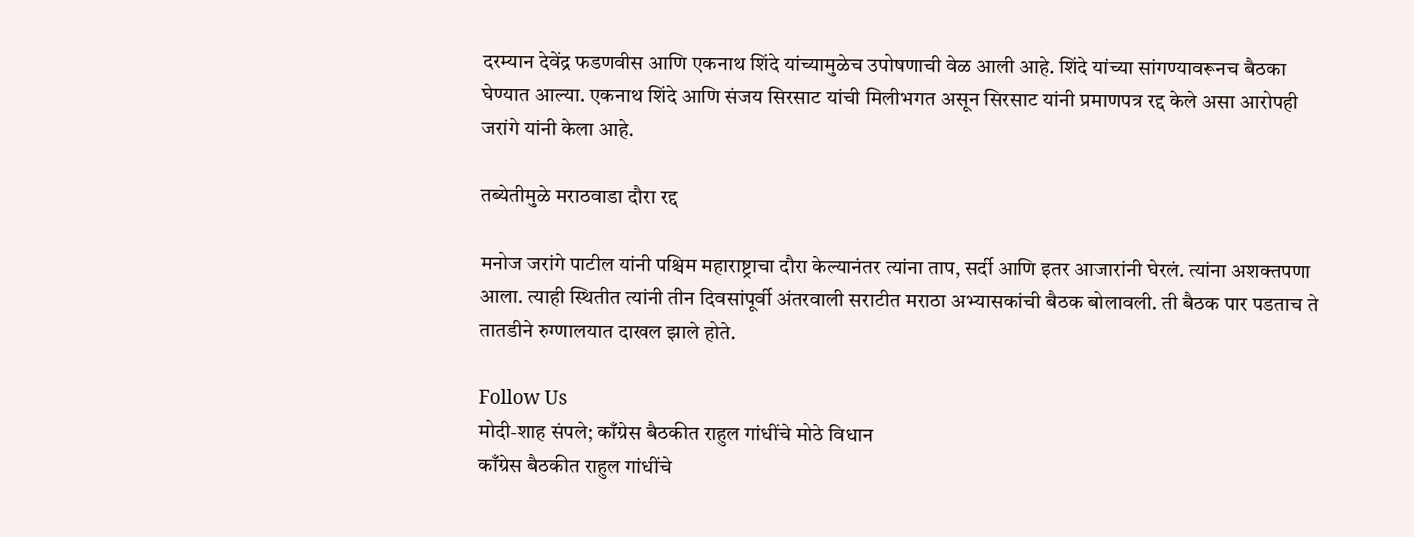दरम्यान देवेंद्र फडणवीस आणि एकनाथ शिंदे यांच्यामुळेच उपोषणाची वेळ आली आहे. शिंदे यांच्या सांगण्यावरूनच बैठका घेण्यात आल्या. एकनाथ शिंदे आणि संजय सिरसाट यांची मिलीभगत असून सिरसाट यांनी प्रमाणपत्र रद्द केले असा आरोपही जरांगे यांनी केला आहे.

तब्येतीमुळे मराठवाडा दौरा रद्द

मनोज जरांगे पाटील यांनी पश्चिम महाराष्ट्राचा दौरा केल्यानंतर त्यांना ताप, सर्दी आणि इतर आजारांनी घेरलं. त्यांना अशक्तपणा आला. त्याही स्थितीत त्यांनी तीन दिवसांपूर्वी अंतरवाली सराटीत मराठा अभ्यासकांची बैठक बोलावली. ती बैठक पार पडताच ते तातडीने रुग्णालयात दाखल झाले होते.

Follow Us
मोदी-शाह संपले; काँग्रेस बैठकीत राहुल गांधींचे मोठे विधान
काँग्रेस बैठकीत राहुल गांधींचे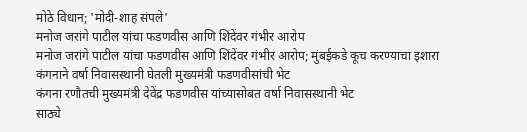मोठे विधान; 'मोदी-शाह संपले'
मनोज जरांगे पाटील यांचा फडणवीस आणि शिंदेंवर गंभीर आरोप
मनोज जरांगे पाटील यांचा फडणवीस आणि शिंदेंवर गंभीर आरोप; मुंबईकडे कूच करण्याचा इशारा
कंगनाने वर्षा निवासस्थानी घेतली मुख्यमंत्री फडणवीसांची भेट
कंगना रणौतची मुख्यमंत्री देवेंद्र फडणवीस यांच्यासोबत वर्षा निवासस्थानी भेट
साठ्ये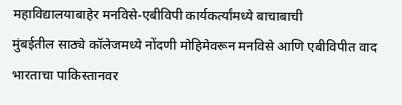महाविद्यालयाबाहेर मनविसे-एबीविपी कार्यकर्त्यांमध्ये बाचाबाची
मुंबईतील साठ्ये कॉलेजमध्ये नोंदणी मोहिमेवरून मनविसे आणि एबीविपीत वाद
भारताचा पाकिस्तानवर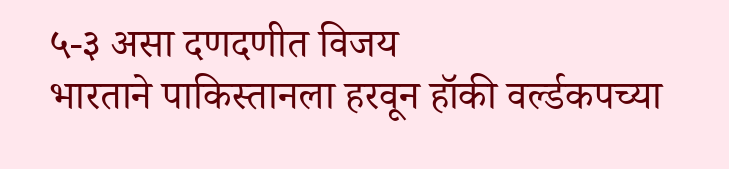५-३ असा दणदणीत विजय
भारताने पाकिस्तानला हरवून हॉकी वर्ल्डकपच्या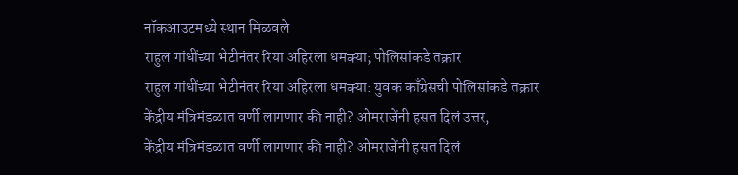नॉकआउटमध्ये स्थान मिळवले
राहुल गांधींच्या भेटीनंतर रिया अहिरला धमक्या; पोलिसांकडे तक्रार
राहुल गांधींच्या भेटीनंतर रिया अहिरला धमक्या: युवक काँग्रेसची पोलिसांकडे तक्रार
केंद्रीय मंत्रिमंडळात वर्णी लागणार की नाही? ओमराजेंनी हसत दिलं उत्तर,
केंद्रीय मंत्रिमंडळात वर्णी लागणार की नाही? ओमराजेंनी हसत दिलं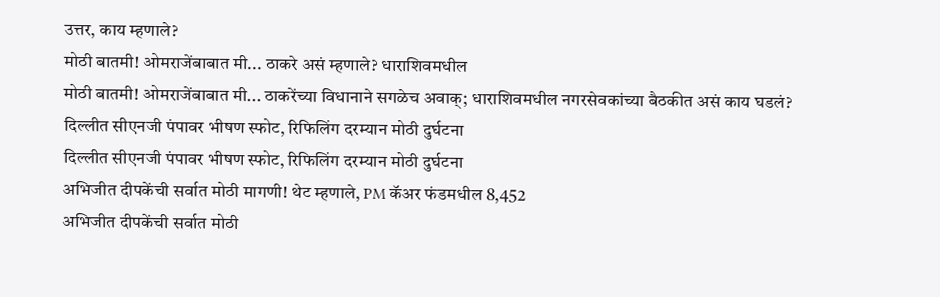उत्तर, काय म्हणाले?
मोठी बातमी! ओमराजेंबाबात मी... ठाकरे असं म्हणाले? धाराशिवमधील
मोठी बातमी! ओमराजेंबाबात मी... ठाकरेंच्या विधानाने सगळेच अवाक्; धाराशिवमधील नगरसेवकांच्या बैठकीत असं काय घडलं?
दिल्लीत सीएनजी पंपावर भीषण स्फोट, रिफिलिंग दरम्यान मोठी दुर्घटना
दिल्लीत सीएनजी पंपावर भीषण स्फोट, रिफिलिंग दरम्यान मोठी दुर्घटना
अभिजीत दीपकेंची सर्वात मोठी मागणी! थेट म्हणाले, PM कॅअर फंडमधील 8,452
अभिजीत दीपकेंची सर्वात मोठी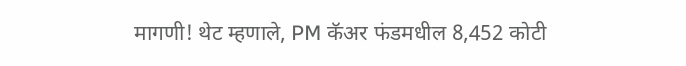मागणी! थेट म्हणाले, PM कॅअर फंडमधील 8,452 कोटी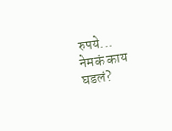रुपये... नेमकं काय घडलं?